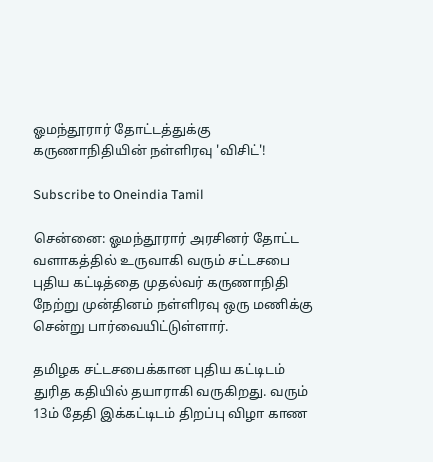ஓமந்தூரார் தோட்டத்துக்கு கருணாநிதியின் நள்ளிரவு 'விசிட்'!

Subscribe to Oneindia Tamil

சென்னை: ஓமந்தூரார் அரசினர் தோட்ட வளாகத்தில் உருவாகி வரும் சட்டசபை புதிய கட்டித்தை முதல்வர் கருணாநிதி நேற்று முன்தினம் நள்ளிரவு ஒரு மணிக்கு சென்று பார்வையிட்டுள்ளார்.

தமிழக சட்டசபைக்கான புதிய கட்டிடம் துரித கதியில் தயாராகி வருகிறது. வரும் 13ம் தேதி இக்கட்டிடம் திறப்பு விழா காண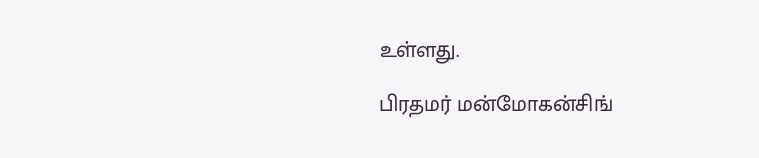உள்ளது.

பிரதமர் மன்மோகன்சிங்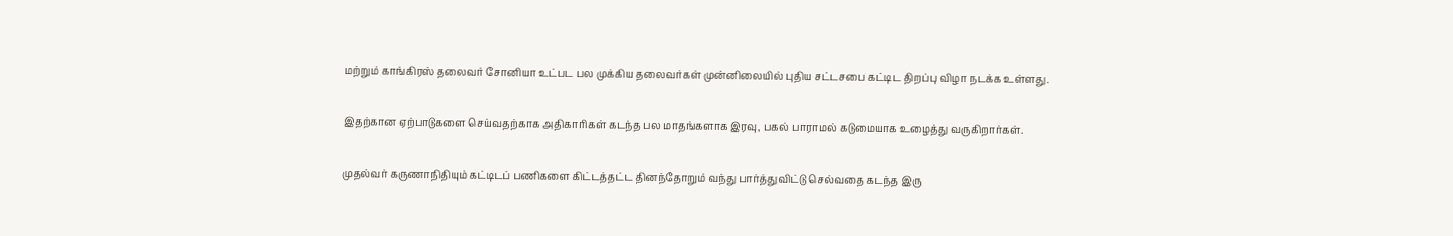மற்றும் காங்கிரஸ் தலைவர் சோனியா உட்பட பல முக்கிய தலைவர்கள் முன்னிலையில் புதிய சட்டசபை கட்டிட திறப்பு விழா நடக்க உள்ளது.

இதற்கான ஏற்பாடுகளை செய்வதற்காக அதிகாரிகள் கடந்த பல மாதங்களாக இரவு, பகல் பாராமல் கடுமையாக உழைத்து வருகிறார்கள்.

முதல்வர் கருணாநிதியும் கட்டிடப் பணிகளை கிட்டத்தட்ட தினந்தோறும் வந்து பார்த்துவிட்டு செல்வதை கடந்த இரு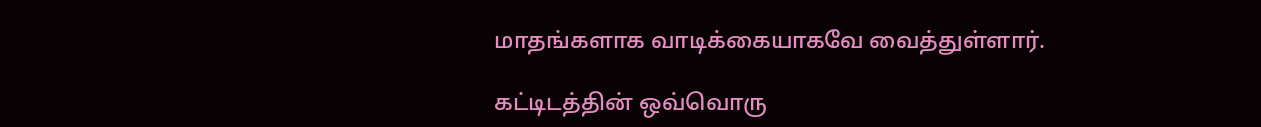மாதங்களாக வாடிக்கையாகவே வைத்துள்ளார்.

கட்டிடத்தின் ஒவ்வொரு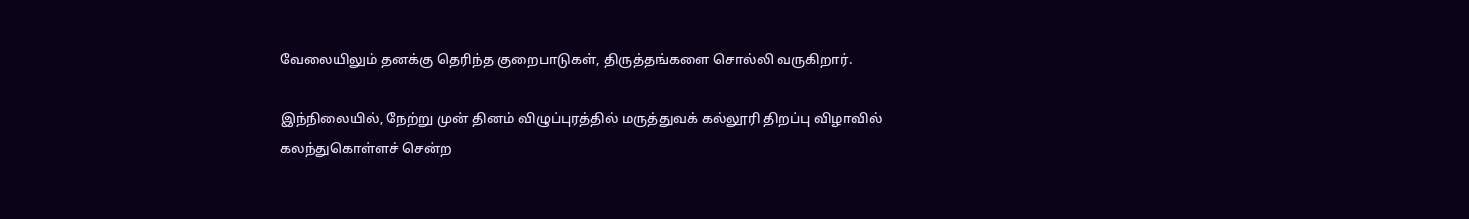வேலையிலும் தனக்கு தெரிந்த குறைபாடுகள், திருத்தங்களை சொல்லி வருகிறார்.

இந்நிலையில், நேற்று முன் தினம் விழுப்புரத்தில் மருத்துவக் கல்லூரி திறப்பு விழாவில் கலந்துகொள்ளச் சென்ற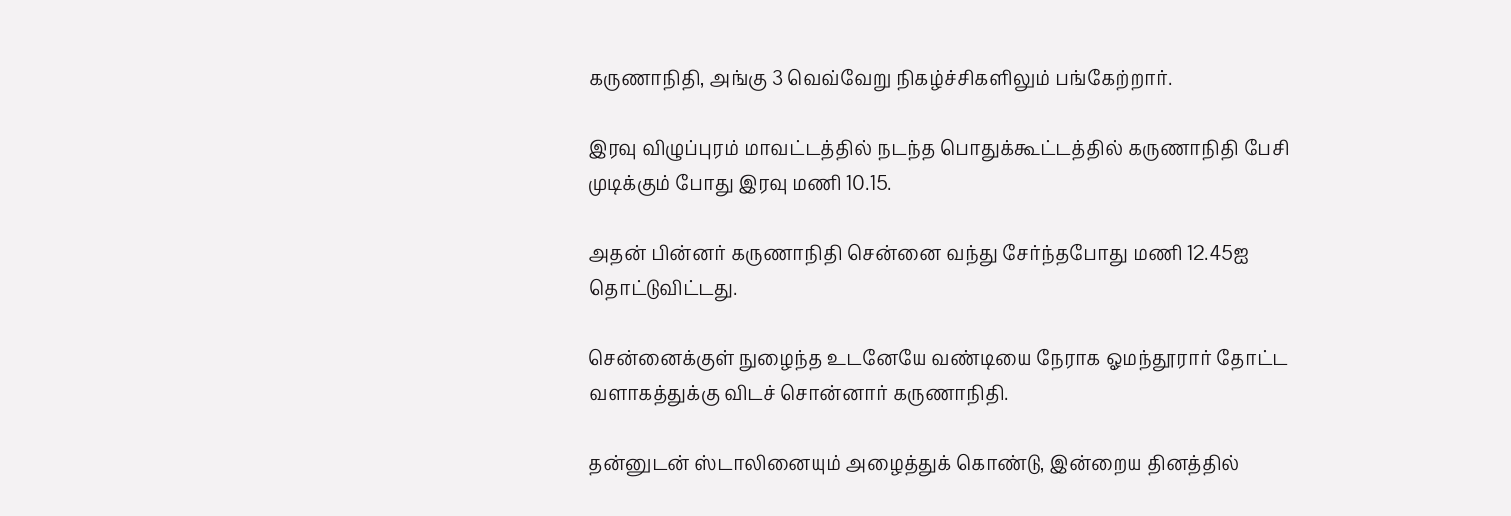கருணாநிதி, அங்கு 3 வெவ்வேறு நிகழ்ச்சிகளிலும் பங்கேற்றார்.

இரவு விழுப்புரம் மாவட்டத்தில் நடந்த பொதுக்கூட்டத்தில் கருணாநிதி பேசி முடிக்கும் போது இரவு மணி 10.15.

அதன் பின்னர் கருணாநிதி சென்னை வந்து சேர்ந்தபோது மணி 12.45ஐ தொட்டுவிட்டது.

சென்னைக்குள் நுழைந்த உடனேயே வண்டியை நேராக ஓமந்தூரார் தோட்ட வளாகத்துக்கு விடச் சொன்னார் கருணாநிதி.

தன்னுடன் ஸ்டாலினையும் அழைத்துக் கொண்டு, இன்றைய தினத்தில்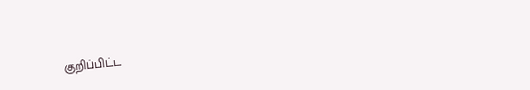குறிப்பிட்ட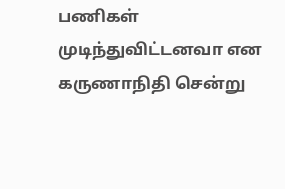பணிகள் முடிந்துவிட்டனவா என கருணாநிதி சென்று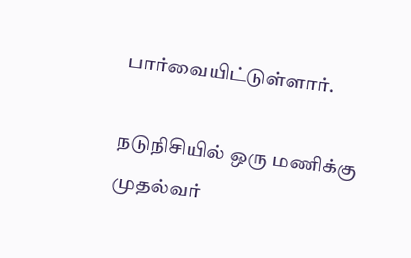பார்வையிட்டுள்ளார்.

நடுநிசியில் ஒரு மணிக்கு முதல்வர்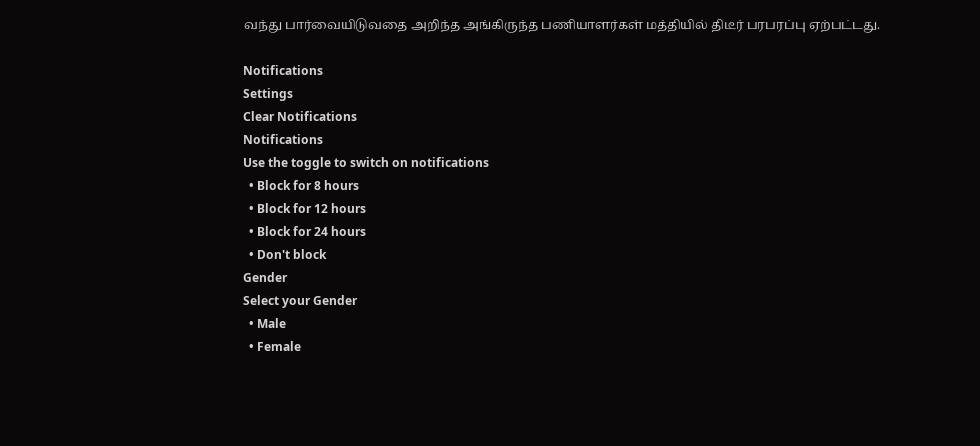வந்து பார்வையிடுவதை அறிந்த அங்கிருந்த பணியாளர்கள் மத்தியில் திடீர் பரபரப்பு ஏற்பட்டது.

Notifications
Settings
Clear Notifications
Notifications
Use the toggle to switch on notifications
  • Block for 8 hours
  • Block for 12 hours
  • Block for 24 hours
  • Don't block
Gender
Select your Gender
  • Male
  • Female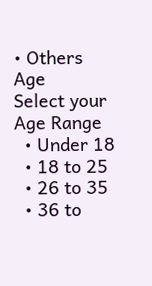• Others
Age
Select your Age Range
  • Under 18
  • 18 to 25
  • 26 to 35
  • 36 to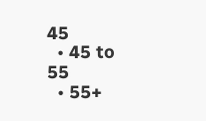45
  • 45 to 55
  • 55+